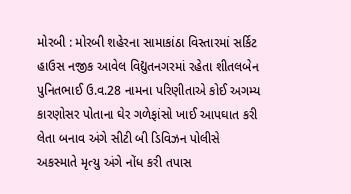મોરબી : મોરબી શહેરના સામાકાંઠા વિસ્તારમાં સર્કિટ હાઉસ નજીક આવેલ વિદ્યુતનગરમાં રહેતા શીતલબેન પુનિતભાઈ ઉ.વ.28 નામના પરિણીતાએ કોઈ અગમ્ય કારણોસર પોતાના ઘેર ગળેફાંસો ખાઈ આપઘાત કરી લેતા બનાવ અંગે સીટી બી ડિવિઝન પોલીસે અકસ્માતે મૃત્યુ અંગે નોંધ કરી તપાસ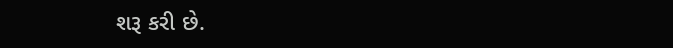શરૂ કરી છે.